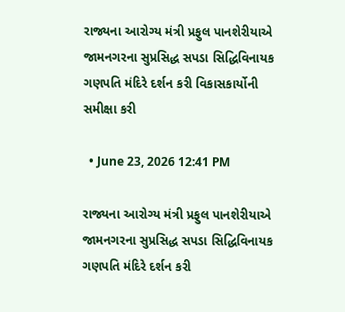રાજ્યના આરોગ્ય મંત્રી પ્રફુલ પાનશેરીયાએ જામનગરના સુપ્રસિદ્ધ સપડા સિદ્ધિવિનાયક ગણપતિ મંદિરે દર્શન કરી વિકાસકાર્યોની સમીક્ષા કરી

  • June 23, 2026 12:41 PM

રાજ્યના આરોગ્ય મંત્રી પ્રફુલ પાનશેરીયાએ જામનગરના સુપ્રસિદ્ધ સપડા સિદ્ધિવિનાયક ગણપતિ મંદિરે દર્શન કરી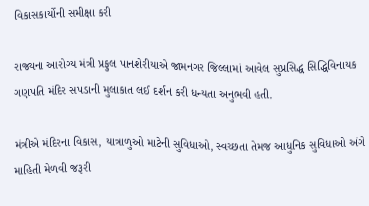વિકાસકાર્યોની સમીક્ષા કરી

રાજ્યના આરોગ્ય મંત્રી પ્રફુલ પાનશેરીયાએ જામનગર જિલ્લામાં આવેલ સુપ્રસિદ્ધ સિદ્ધિવિનાયક ગણપતિ મંદિર સપડાની મુલાકાત લઈ દર્શન કરી ધન્યતા અનુભવી હતી.

મંત્રીએ મંદિરના વિકાસ, યાત્રાળુઓ માટેની સુવિધાઓ, સ્વચ્છતા તેમજ આધુનિક સુવિધાઓ અંગે માહિતી મેળવી જરૂરી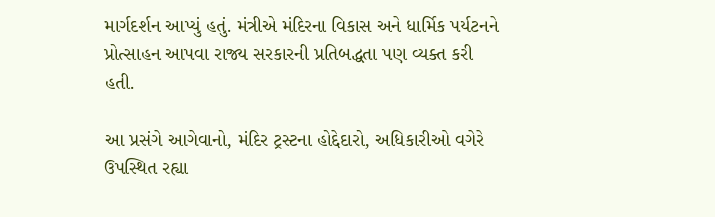માર્ગદર્શન આપ્યું હતું. મંત્રીએ મંદિરના વિકાસ અને ધાર્મિક પર્યટનને પ્રોત્સાહન આપવા રાજ્ય સરકારની પ્રતિબદ્ધતા પણ વ્યક્ત કરી હતી.

આ પ્રસંગે આગેવાનો, મંદિર ટ્રસ્ટના હોદ્દેદારો, અધિકારીઓ વગેરે ઉપસ્થિત રહ્યા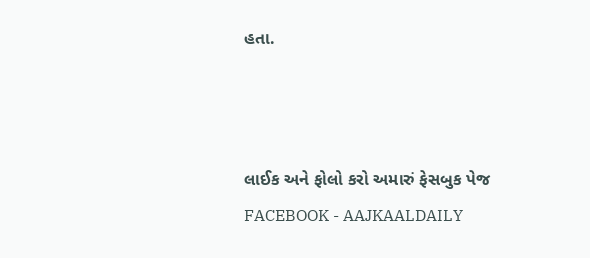હતા.



લાઈક અને ફોલો કરો અમારું ફેસબુક પેજ FACEBOOK - AAJKAALDAILY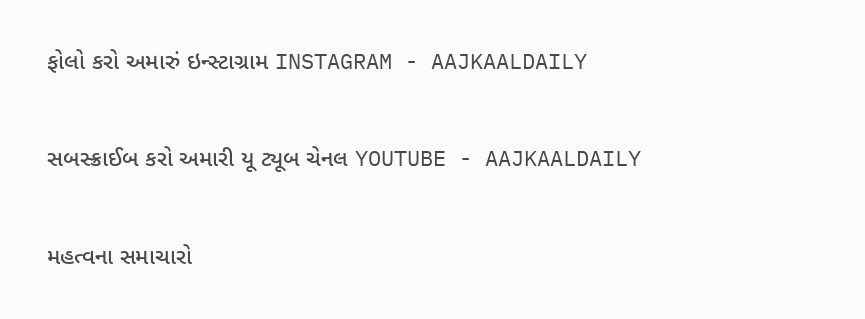ફોલો કરો અમારું ઇન્સ્ટાગ્રામ INSTAGRAM - AAJKAALDAILY


સબસ્ક્રાઈબ કરો અમારી યૂ ટ્યૂબ ચેનલ YOUTUBE - AAJKAALDAILY


મહત્વના સમાચારો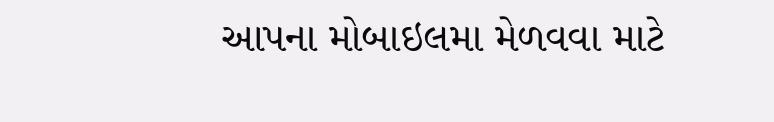આપના મોબાઇલમા મેળવવા માટે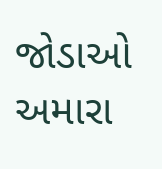જોડાઓ અમારા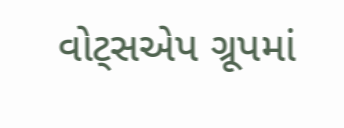વોટ્સએપ ગ્રૂપમાં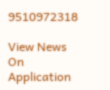9510972318

View News On Application